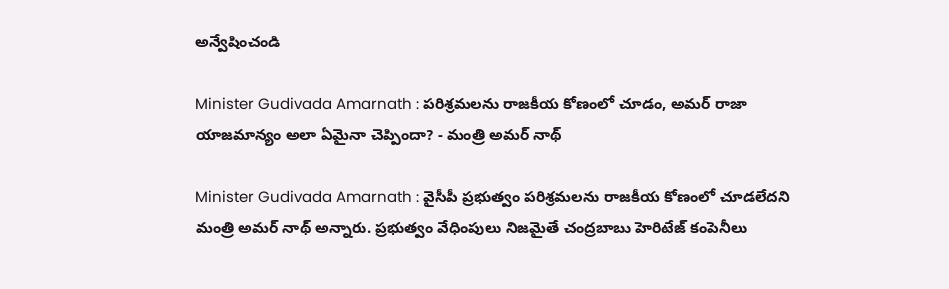అన్వేషించండి

Minister Gudivada Amarnath : పరిశ్రమలను రాజకీయ కోణంలో చూడం, అమర్ రాజా యాజమాన్యం అలా ఏమైనా చెప్పిందా? - మంత్రి అమర్ నాథ్

Minister Gudivada Amarnath : వైసీపీ ప్రభుత్వం పరిశ్రమలను రాజకీయ కోణంలో చూడలేదని మంత్రి అమర్ నాథ్ అన్నారు. ప్రభుత్వం వేధింపులు నిజమైతే చంద్రబాబు హెరిటేజ్ కంపెనీలు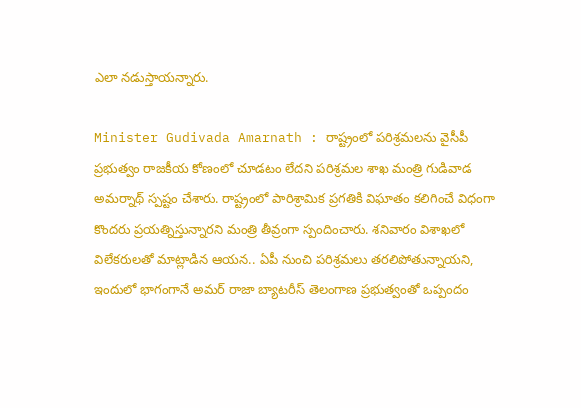ఎలా నడుస్తాయన్నారు.

Minister Gudivada Amarnath : రాష్ట్రంలో పరిశ్రమలను వైసీపీ ప్రభుత్వం రాజకీయ కోణంలో చూడటం లేదని పరిశ్రమల శాఖ మంత్రి గుడివాడ అమర్నాథ్ స్పష్టం చేశారు. రాష్ట్రంలో పారిశ్రామిక ప్రగతికి విఘాతం కలిగించే విధంగా కొందరు ప్రయత్నిస్తున్నారని మంత్రి తీవ్రంగా స్పందించారు. శనివారం విశాఖలో విలేకరులతో మాట్లాడిన ఆయన.. ఏపీ నుంచి పరిశ్రమలు తరలిపోతున్నాయని, ఇందులో భాగంగానే అమర్ రాజా బ్యాటరీస్ తెలంగాణ ప్రభుత్వంతో ఒప్పందం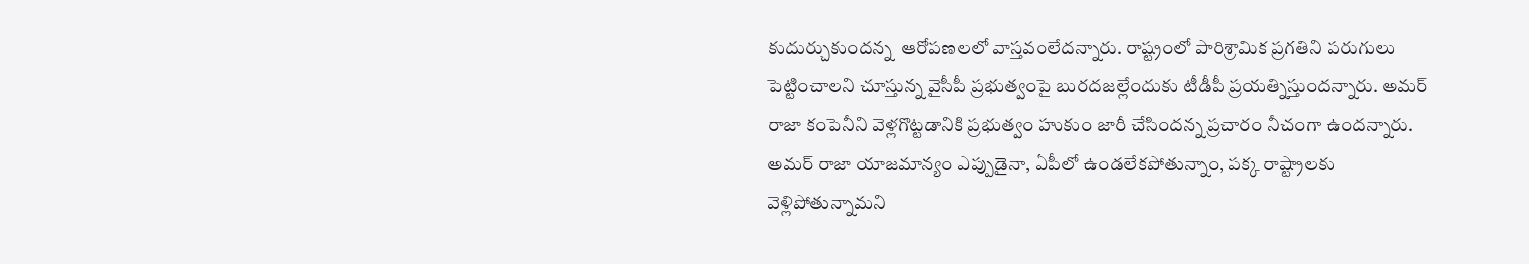కుదుర్చుకుందన్న  ఆరోపణలలో వాస్తవంలేదన్నారు. రాష్ట్రంలో పారిశ్రామిక ప్రగతిని పరుగులు పెట్టించాలని చూస్తున్న వైసీపీ ప్రభుత్వంపై బురదజల్లేందుకు టీడీపీ ప్రయత్నిస్తుందన్నారు. అమర్ రాజా కంపెనీని వెళ్లగొట్టడానికి ప్రభుత్వం హుకుం జారీ చేసిందన్న ప్రచారం నీచంగా ఉందన్నారు. అమర్ రాజా యాజమాన్యం ఎప్పుడైనా, ఏపీలో ఉండలేకపోతున్నాం, పక్క రాష్ట్రాలకు వెళ్లిపోతున్నామని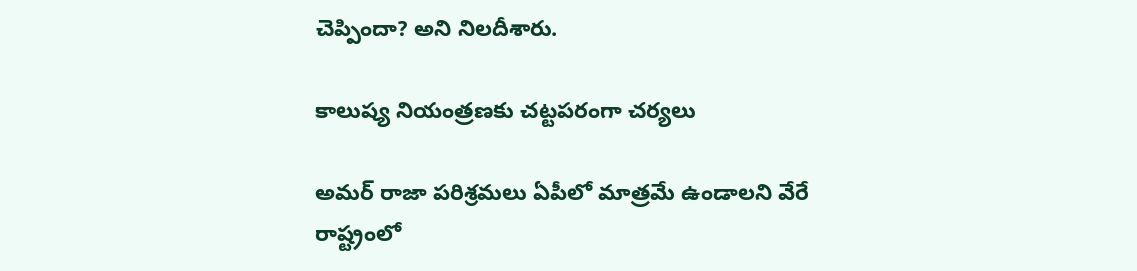చెప్పిందా? అని నిలదీశారు.

కాలుష్య నియంత్రణకు చట్టపరంగా చర్యలు

అమర్ రాజా పరిశ్రమలు ఏపీలో మాత్రమే ఉండాలని వేరే రాష్ట్రంలో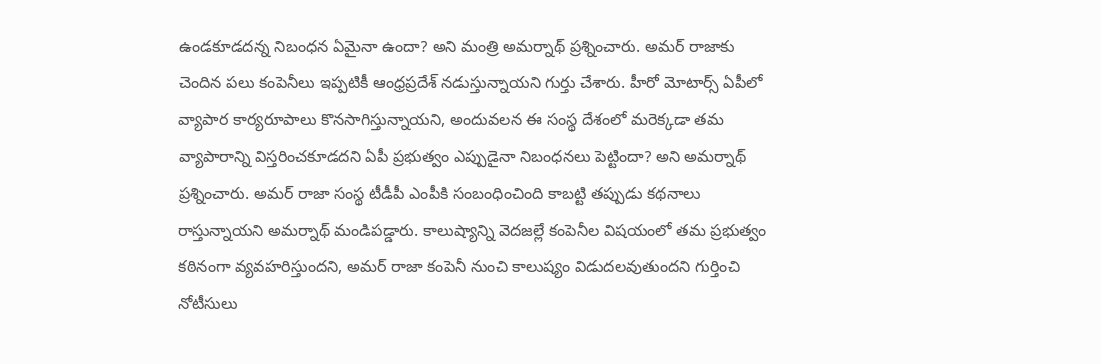ఉండకూడదన్న నిబంధన ఏమైనా ఉందా? అని మంత్రి అమర్నాథ్ ప్రశ్నించారు. అమర్ రాజాకు చెందిన పలు కంపెనీలు ఇప్పటికీ ఆంధ్రప్రదేశ్ నడుస్తున్నాయని గుర్తు చేశారు. హీరో మోటార్స్ ఏపీలో వ్యాపార కార్యరూపాలు కొనసాగిస్తున్నాయని, అందువలన ఈ సంస్థ దేశంలో మరెక్కడా తమ వ్యాపారాన్ని విస్తరించకూడదని ఏపీ ప్రభుత్వం ఎప్పుడైనా నిబంధనలు పెట్టిందా? అని అమర్నాథ్ ప్రశ్నించారు. అమర్ రాజా సంస్థ టీడీపీ ఎంపీకి సంబంధించింది కాబట్టి తప్పుడు కథనాలు రాస్తున్నాయని అమర్నాథ్ మండిపడ్డారు. కాలుష్యాన్ని వెదజల్లే కంపెనీల విషయంలో తమ ప్రభుత్వం కఠినంగా వ్యవహరిస్తుందని, అమర్ రాజా కంపెనీ నుంచి కాలుష్యం విడుదలవుతుందని గుర్తించి నోటీసులు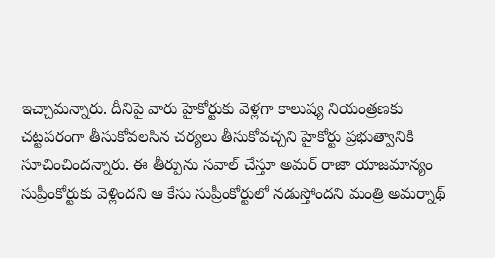ఇచ్చామన్నారు. దీనిపై వారు హైకోర్టుకు వెళ్లగా కాలుష్య నియంత్రణకు చట్టపరంగా తీసుకోవలసిన చర్యలు తీసుకోవచ్చని హైకోర్టు ప్రభుత్వానికి సూచించిందన్నారు. ఈ తీర్పును సవాల్ చేస్తూ అమర్ రాజా యాజమాన్యం సుప్రీంకోర్టుకు వెళ్లిందని ఆ కేసు సుప్రీంకోర్టులో నడుస్తోందని మంత్రి అమర్నాథ్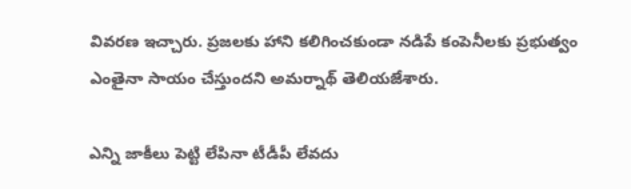వివరణ ఇచ్చారు. ప్రజలకు హాని కలిగించకుండా నడిపే కంపెనీలకు ప్రభుత్వం ఎంతైనా సాయం చేస్తుందని అమర్నాథ్ తెలియజేశారు.

ఎన్ని జాకీలు పెట్టి లేపినా టీడీపీ లేవదు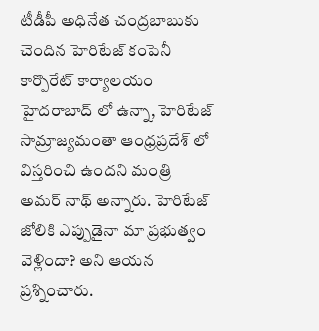టీడీపీ అధినేత చంద్రబాబుకు చెందిన హెరిటేజ్ కంపెనీ కార్పొరేట్ కార్యాలయం హైదరాబాద్ లో ఉన్నా, హెరిటేజ్ సామ్రాజ్యమంతా ఆంధ్రప్రదేశ్ లో విస్తరించి ఉందని మంత్రి అమర్ నాథ్ అన్నారు. హెరిటేజ్ జోలికి ఎప్పుడైనా మా ప్రభుత్వం వెళ్లిందా? అని ఆయన ప్రశ్నించారు.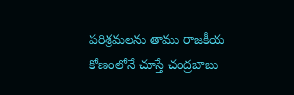పరిశ్రమలను తాము రాజకీయ కోణంలోనే చూస్తే చంద్రబాబు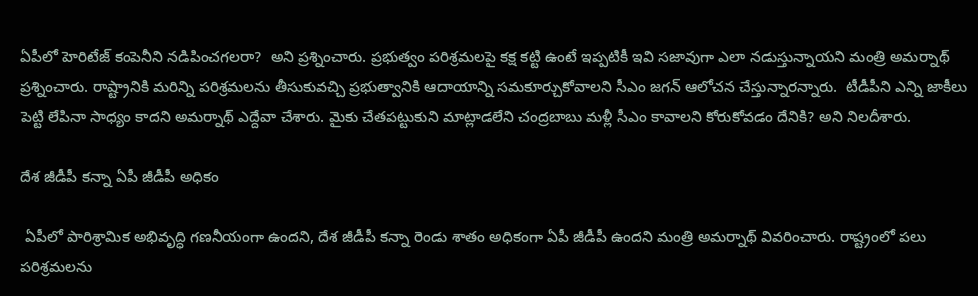ఏపీలో హెరిటేజ్ కంపెనీని నడిపించగలరా?  అని ప్రశ్నించారు. ప్రభుత్వం పరిశ్రమలపై కక్ష కట్టి ఉంటే ఇప్పటికీ ఇవి సజావుగా ఎలా నడుస్తున్నాయని మంత్రి అమర్నాథ్ ప్రశ్నించారు. రాష్ట్రానికి మరిన్ని పరిశ్రమలను తీసుకువచ్చి ప్రభుత్వానికి ఆదాయాన్ని సమకూర్చుకోవాలని సీఎం జగన్ ఆలోచన చేస్తున్నారన్నారు.  టీడీపీని ఎన్ని జాకీలు పెట్టి లేపినా సాధ్యం కాదని అమర్నాథ్ ఎద్దేవా చేశారు. మైకు చేతపట్టుకుని మాట్లాడలేని చంద్రబాబు మళ్లీ సీఎం కావాలని కోరుకోవడం దేనికి? అని నిలదీశారు.

దేశ జీడీపీ కన్నా ఏపీ జీడీపీ అధికం

 ఏపీలో పారిశ్రామిక అభివృద్ధి గణనీయంగా ఉందని, దేశ జీడీపీ కన్నా రెండు శాతం అధికంగా ఏపీ జీడీపీ ఉందని మంత్రి అమర్నాథ్ వివరించారు. రాష్ట్రంలో పలు పరిశ్రమలను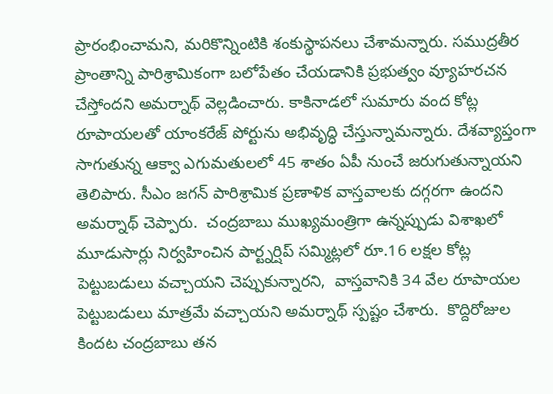ప్రారంభించామని, మరికొన్నింటికి శంకుస్థాపనలు చేశామన్నారు. సముద్రతీర ప్రాంతాన్ని పారిశ్రామికంగా బలోపేతం చేయడానికి ప్రభుత్వం వ్యూహరచన చేస్తోందని అమర్నాథ్ వెల్లడించారు. కాకినాడలో సుమారు వంద కోట్ల రూపాయలతో యాంకరేజ్ పోర్టును అభివృద్ధి చేస్తున్నామన్నారు. దేశవ్యాప్తంగా సాగుతున్న ఆక్వా ఎగుమతులలో 45 శాతం ఏపీ నుంచే జరుగుతున్నాయని తెలిపారు. సీఎం జగన్ పారిశ్రామిక ప్రణాళిక వాస్తవాలకు దగ్గరగా ఉందని అమర్నాథ్ చెప్పారు.  చంద్రబాబు ముఖ్యమంత్రిగా ఉన్నప్పుడు విశాఖలో మూడుసార్లు నిర్వహించిన పార్ట్నర్షిప్ సమ్మిట్లలో రూ.16 లక్షల కోట్ల పెట్టుబడులు వచ్చాయని చెప్పుకున్నారని,  వాస్తవానికి 34 వేల రూపాయల పెట్టుబడులు మాత్రమే వచ్చాయని అమర్నాథ్ స్పష్టం చేశారు.  కొద్దిరోజుల కిందట చంద్రబాబు తన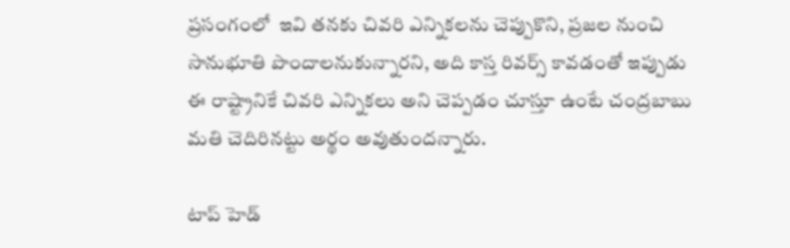ప్రసంగంలో  ఇవి తనకు చివరి ఎన్నికలను చెప్పుకొని, ప్రజల నుంచి సానుభూతి పొందాలనుకున్నారని, అది కాస్త రివర్స్ కావడంతో ఇప్పుడు ఈ రాష్ట్రానికే చివరి ఎన్నికలు అని చెప్పడం చూస్తూ ఉంటే చంద్రబాబు మతి చెదిరినట్టు అర్థం అవుతుందన్నారు.

టాప్ హెడ్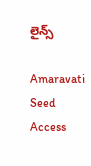లైన్స్

Amaravati Seed Access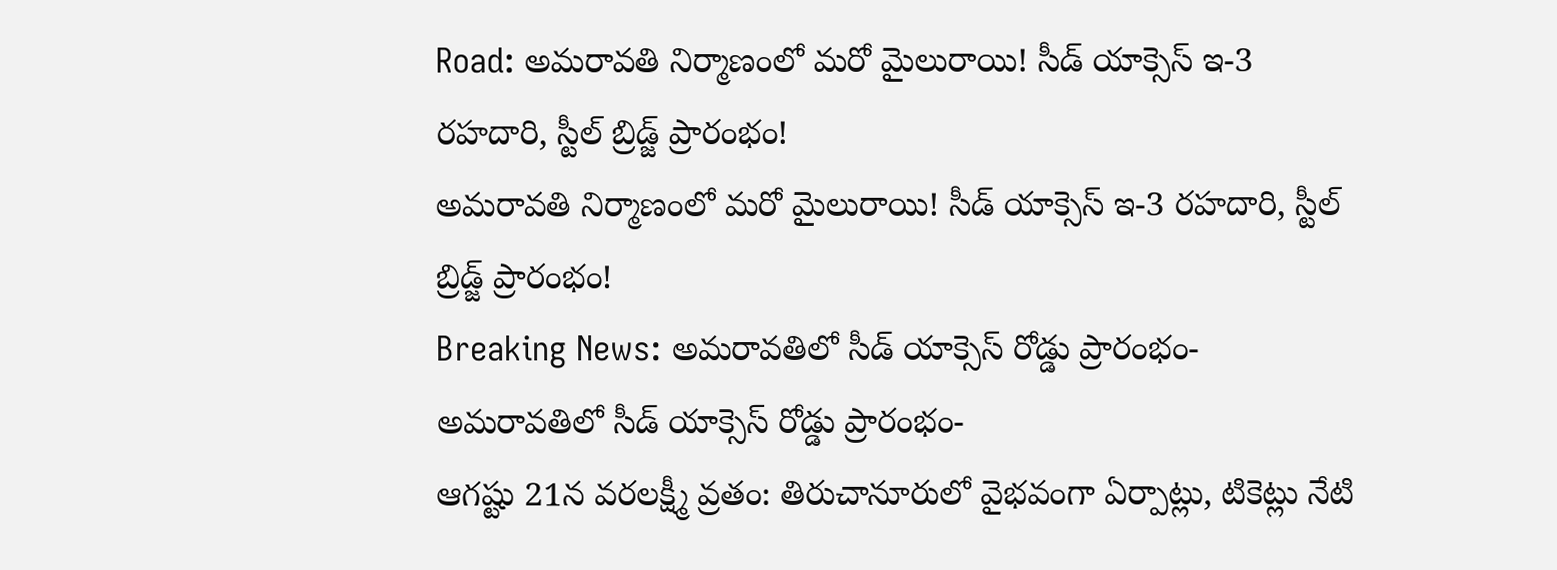Road: అమరావతి నిర్మాణంలో మరో మైలురాయి! సీడ్ యాక్సెస్‌ ఇ-3 రహదారి, స్టీల్ బ్రిడ్జ్‌ ప్రారంభం!
అమరావతి నిర్మాణంలో మరో మైలురాయి! సీడ్ యాక్సెస్‌ ఇ-3 రహదారి, స్టీల్ బ్రిడ్జ్‌ ప్రారంభం!
Breaking News: అమరావతిలో సీడ్ యాక్సెస్ రోడ్డు ప్రారంభం-
అమరావతిలో సీడ్ యాక్సెస్ రోడ్డు ప్రారంభం-
ఆగష్టు 21న వరలక్ష్మీ వ్రతం: తిరుచానూరులో వైభవంగా ఏర్పాట్లు, టికెట్లు నేటి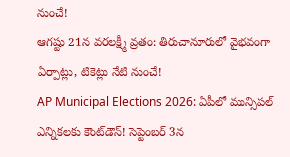నుంచే!
ఆగష్టు 21న వరలక్ష్మీ వ్రతం: తిరుచానూరులో వైభవంగా ఏర్పాట్లు, టికెట్లు నేటి నుంచే!
AP Municipal Elections 2026: ఏపీలో మున్సిపల్ ఎన్నికలకు కౌంట్‌డౌన్! సెప్టెంబర్‌ 3న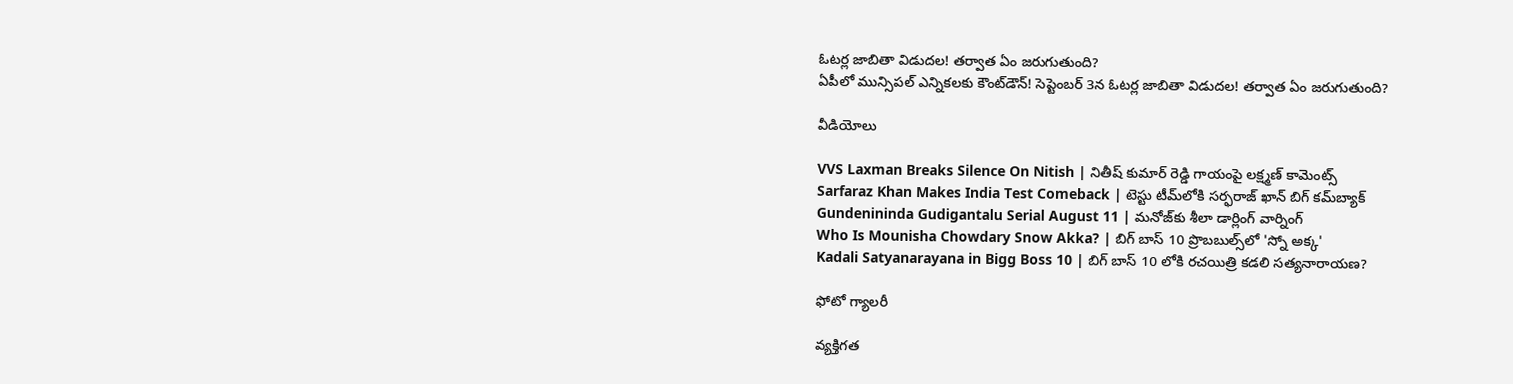ఓటర్ల జాబితా విడుదల! తర్వాత ఏం జరుగుతుంది?
ఏపీలో మున్సిపల్ ఎన్నికలకు కౌంట్‌డౌన్! సెప్టెంబర్‌ 3న ఓటర్ల జాబితా విడుదల! తర్వాత ఏం జరుగుతుంది?

వీడియోలు

VVS Laxman Breaks Silence On Nitish | నితీష్ కుమార్ రెడ్డి గాయంపై లక్ష్మణ్ కామెంట్స్
Sarfaraz Khan Makes India Test Comeback | టెస్టు టీమ్‌లోకి సర్ఫరాజ్ ఖాన్ బిగ్ కమ్‌బ్యాక్
Gundenininda Gudigantalu Serial August 11 | మనోజ్‌కు శీలా డార్లింగ్ వార్నింగ్
Who Is Mounisha Chowdary Snow Akka? | బిగ్ బాస్ 10 ప్రొబబుల్స్‌లో 'స్నో అక్క'
Kadali Satyanarayana in Bigg Boss 10 | బిగ్ బాస్ 10 లోకి రచయిత్రి కడలి సత్యనారాయణ?

ఫోటో గ్యాలరీ

వ్యక్తిగత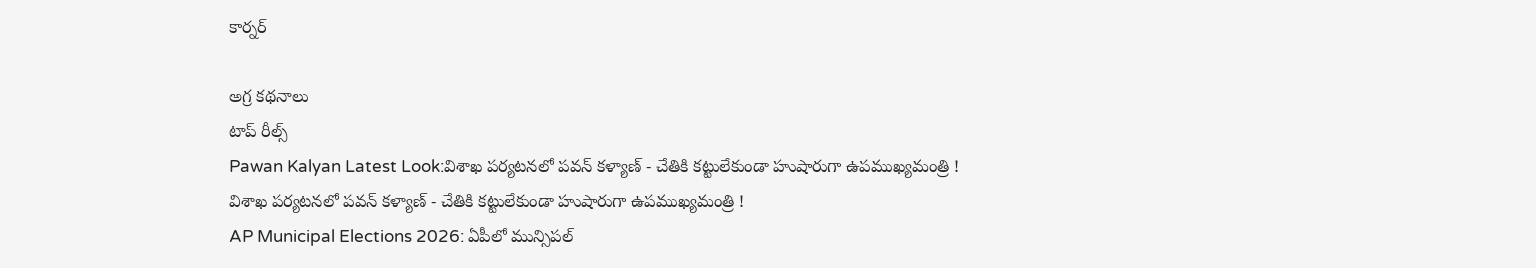కార్నర్

అగ్ర కథనాలు
టాప్ రీల్స్
Pawan Kalyan Latest Look:విశాఖ పర్యటనలో పవన్ కళ్యాణ్ - చేతికి కట్టులేకుండా హుషారుగా ఉపముఖ్యమంత్రి !
విశాఖ పర్యటనలో పవన్ కళ్యాణ్ - చేతికి కట్టులేకుండా హుషారుగా ఉపముఖ్యమంత్రి !
AP Municipal Elections 2026: ఏపీలో మున్సిపల్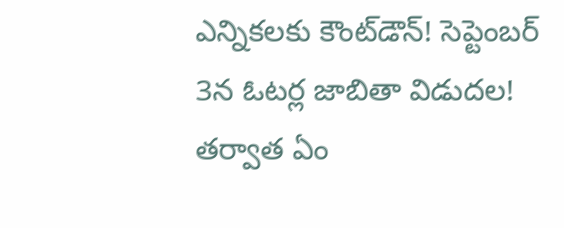ఎన్నికలకు కౌంట్‌డౌన్! సెప్టెంబర్‌ 3న ఓటర్ల జాబితా విడుదల! తర్వాత ఏం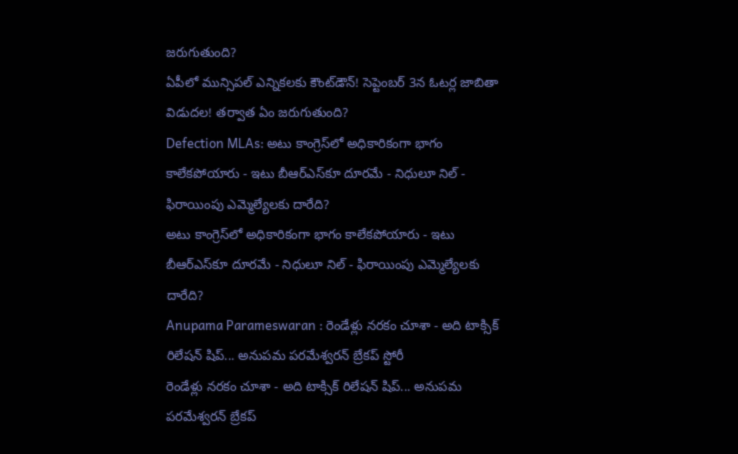జరుగుతుంది?
ఏపీలో మున్సిపల్ ఎన్నికలకు కౌంట్‌డౌన్! సెప్టెంబర్‌ 3న ఓటర్ల జాబితా విడుదల! తర్వాత ఏం జరుగుతుంది?
Defection MLAs: అటు కాంగ్రెస్‌లో అధికారికంగా భాగం కాలేకపోయారు - ఇటు బీఆర్ఎస్‌కూ దూరమే - నిధులూ నిల్ - ఫిరాయింపు ఎమ్మెల్యేలకు దారేది?
అటు కాంగ్రెస్‌లో అధికారికంగా భాగం కాలేకపోయారు - ఇటు బీఆర్ఎస్‌కూ దూరమే - నిధులూ నిల్ - ఫిరాయింపు ఎమ్మెల్యేలకు దారేది?
Anupama Parameswaran : రెండేళ్లు నరకం చూశా - అది టాక్సిక్ రిలేషన్ షిప్... అనుపమ పరమేశ్వరన్ బ్రేకప్ స్టోరీ
రెండేళ్లు నరకం చూశా - అది టాక్సిక్ రిలేషన్ షిప్... అనుపమ పరమేశ్వరన్ బ్రేకప్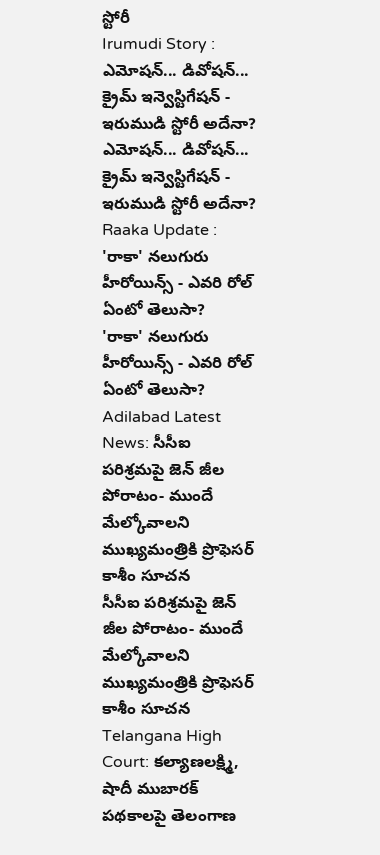స్టోరీ
Irumudi Story : ఎమోషన్... డివోషన్... క్రైమ్ ఇన్వెస్టిగేషన్ - ఇరుముడి స్టోరీ అదేనా?
ఎమోషన్... డివోషన్... క్రైమ్ ఇన్వెస్టిగేషన్ - ఇరుముడి స్టోరీ అదేనా?
Raaka Update : 'రాకా' నలుగురు హీరోయిన్స్ - ఎవరి రోల్ ఏంటో తెలుసా?
'రాకా' నలుగురు హీరోయిన్స్ - ఎవరి రోల్ ఏంటో తెలుసా?
Adilabad Latest News: సీసీఐ పరిశ్రమపై జెన్ జీల పోరాటం- ముందే మేల్కోవాలని ముఖ్యమంత్రికి ప్రొఫెసర్ కాశీం సూచన
సీసీఐ పరిశ్రమపై జెన్ జీల పోరాటం- ముందే మేల్కోవాలని ముఖ్యమంత్రికి ప్రొఫెసర్ కాశీం సూచన
Telangana High Court: కల్యాణలక్ష్మి, షాదీ ముబారక్ పథకాలపై తెలంగాణ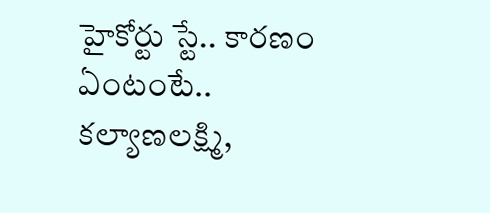హైకోర్టు స్టే.. కారణం ఏంటంటే..
కల్యాణలక్ష్మి,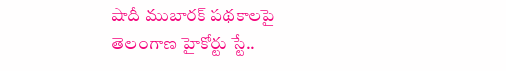షాదీ ముబారక్ పథకాలపై తెలంగాణ హైకోర్టు స్టే..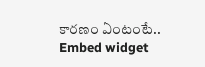కారణం ఏంటంటే..
Embed widget